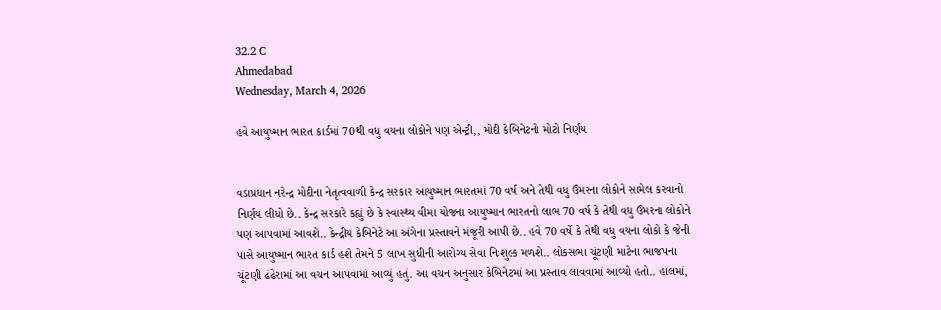32.2 C
Ahmedabad
Wednesday, March 4, 2026

હવે આયુષ્માન ભારત કાર્ડમાં 70થી વધુ વયના લોકોને પણ એન્ટ્રી,, મોદી કેબિનેટનો મોટો નિર્ણય


વડાપ્રધાન નરેન્દ્ર મોદીના નેતૃત્વવાળી કેન્દ્ર સરકાર આયુષ્માન ભારતમાં 70 વર્ષ અને તેથી વધુ ઉંમરના લોકોને સામેલ કરવાનો નિર્ણય લીધો છે.. કેન્દ્ર સરકારે કહ્યું છે કે સ્વાસ્થ્ય વીમા યોજના આયુષ્માન ભારતનો લાભ 70 વર્ષ કે તેથી વધુ ઉંમરના લોકોને પણ આપવામાં આવશે.. કેન્દ્રીય કેબિનેટે આ અંગેના પ્રસ્તાવને મંજૂરી આપી છે.. હવે 70 વર્ષે કે તેથી વધુ વયના લોકો કે જેની પાસે આયુષ્માન ભારત કાર્ડ હશે તેમને 5 લાખ સુધીની આરોગ્ય સેવા નિઃશુલ્ક મળશે.. લોકસભા ચૂંટણી માટેના ભાજપના ચૂંટણી ઢંઢેરામાં આ વચન આપવામાં આવ્યું હતું. આ વચન અનુસાર કેબિનેટમાં આ પ્રસ્તાવ લાવવામાં આવ્યો હતો.. હાલમાં,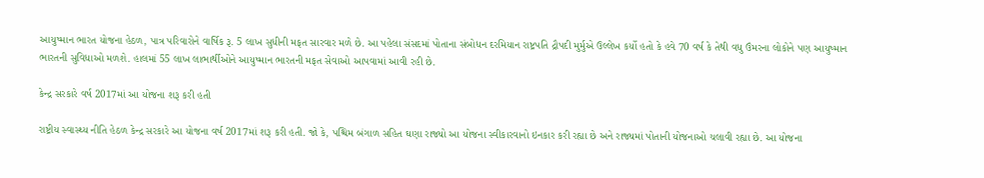આયુષ્માન ભારત યોજના હેઠળ, પાત્ર પરિવારોને વાર્ષિક રૂ. 5 લાખ સુધીની મફત સારવાર મળે છે. આ પહેલા સંસદમાં પોતાના સંબોધન દરમિયાન રાષ્ટ્રપતિ દ્રૌપદી મુર્મુએ ઉલ્લેખ કર્યો હતો કે હવે 70 વર્ષ કે તેથી વધુ ઉંમરના લોકોને પણ આયુષ્માન ભારતની સુવિધાઓ મળશે. હાલમાં 55 લાખ લાભાર્થીઓને આયુષ્માન ભારતની મફત સેવાઓ આપવામાં આવી રહી છે.

કેન્દ્ર સરકારે વર્ષ 2017માં આ યોજના શરૂ કરી હતી

રાષ્ટ્રીય સ્વાસ્થ્ય નીતિ હેઠળ કેન્દ્ર સરકારે આ યોજના વર્ષ 2017માં શરૂ કરી હતી. જો કે, પશ્ચિમ બંગાળ સહિત ઘણા રાજ્યો આ યોજના સ્વીકારવાનો ઇનકાર કરી રહ્યા છે અને રાજ્યમાં પોતાની યોજનાઓ ચલાવી રહ્યા છે. આ યોજના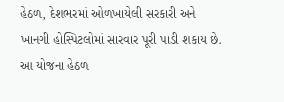હેઠળ, દેશભરમાં ઓળખાયેલી સરકારી અને ખાનગી હોસ્પિટલોમાં સારવાર પૂરી પાડી શકાય છે. આ યોજના હેઠળ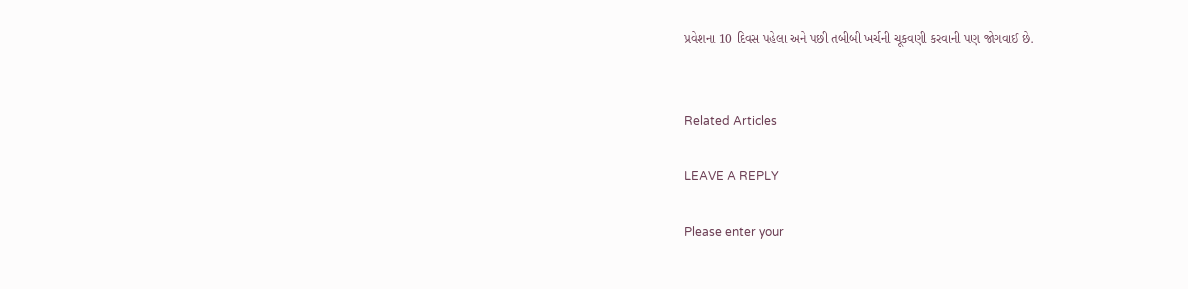પ્રવેશના 10 દિવસ પહેલા અને પછી તબીબી ખર્ચની ચૂકવણી કરવાની પણ જોગવાઈ છે.


Related Articles

LEAVE A REPLY

Please enter your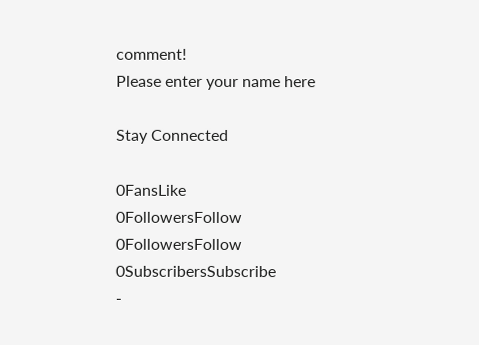comment!
Please enter your name here

Stay Connected

0FansLike
0FollowersFollow
0FollowersFollow
0SubscribersSubscribe
-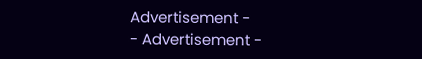Advertisement -
- Advertisement -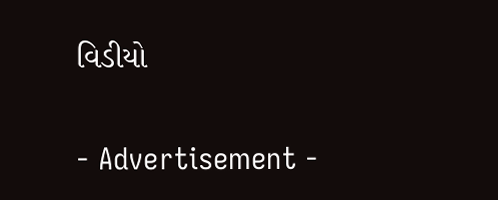વિડીયો

- Advertisement -